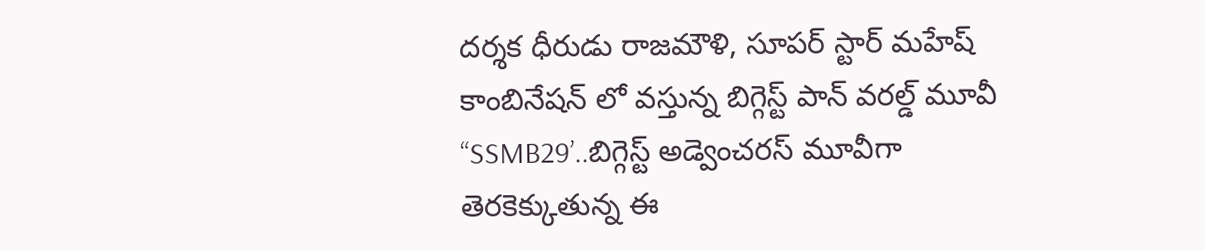దర్శక ధీరుడు రాజమౌళి, సూపర్ స్టార్ మహేష్ కాంబినేషన్ లో వస్తున్న బిగ్గెస్ట్ పాన్ వరల్డ్ మూవీ “SSMB29’..బిగ్గెస్ట్ అడ్వెంచరస్ మూవీగా తెరకెక్కుతున్న ఈ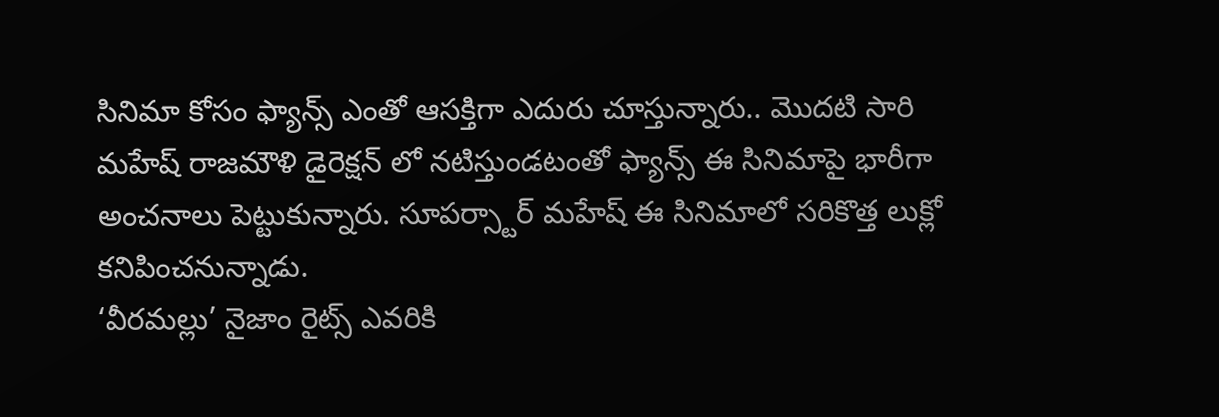సినిమా కోసం ఫ్యాన్స్ ఎంతో ఆసక్తిగా ఎదురు చూస్తున్నారు.. మొదటి సారి మహేష్ రాజమౌళి డైరెక్షన్ లో నటిస్తుండటంతో ఫ్యాన్స్ ఈ సినిమాపై భారీగా అంచనాలు పెట్టుకున్నారు. సూపర్స్టార్ మహేష్ ఈ సినిమాలో సరికొత్త లుక్లో కనిపించనున్నాడు.
‘వీరమల్లు’ నైజాం రైట్స్ ఎవరికి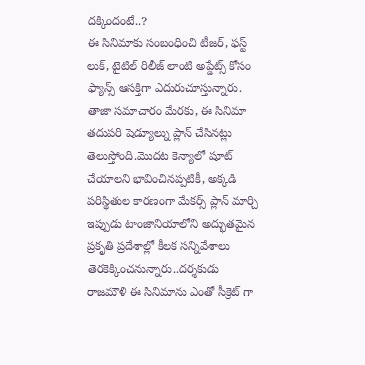దక్కిందంటే..?
ఈ సినిమాకు సంబంధించి టీజర్, ఫస్ట్ లుక్, టైటిల్ రిలీజ్ లాంటి అప్డేట్స్ కోసం ఫ్యాన్స్ ఆసక్తిగా ఎదురుచూస్తున్నారు. తాజా సమాచారం మేరకు, ఈ సినిమా తదుపరి షెడ్యూల్ను ప్లాన్ చేసినట్లు తెలుస్తోంది.మొదట కెన్యాలో షూట్ చేయాలని భావించినప్పటికీ, అక్కడి పరిస్థితుల కారణంగా మేకర్స్ ప్లాన్ మార్చి ఇప్పుడు టాంజానియాలోని అద్భుతమైన ప్రకృతి ప్రదేశాల్లో కీలక సన్నివేశాలు తెరకెక్కించనున్నారు..దర్శకుడు రాజమౌళి ఈ సినిమాను ఎంతో సీక్రెట్ గా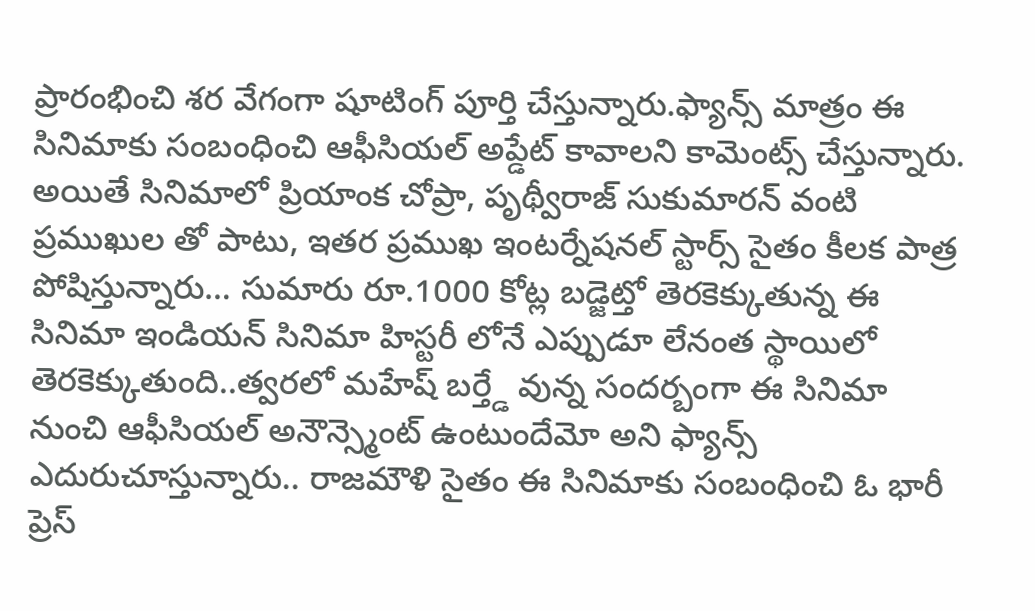ప్రారంభించి శర వేగంగా షూటింగ్ పూర్తి చేస్తున్నారు.ఫ్యాన్స్ మాత్రం ఈ సినిమాకు సంబంధించి ఆఫీసియల్ అప్డేట్ కావాలని కామెంట్స్ చేస్తున్నారు.
అయితే సినిమాలో ప్రియాంక చోప్రా, పృథ్వీరాజ్ సుకుమారన్ వంటి ప్రముఖుల తో పాటు, ఇతర ప్రముఖ ఇంటర్నేషనల్ స్టార్స్ సైతం కీలక పాత్ర పోషిస్తున్నారు… సుమారు రూ.1000 కోట్ల బడ్జెట్తో తెరకెక్కుతున్న ఈ సినిమా ఇండియన్ సినిమా హిస్టరీ లోనే ఎప్పుడూ లేనంత స్థాయిలో తెరకెక్కుతుంది..త్వరలో మహేష్ బర్త్డే వున్న సందర్బంగా ఈ సినిమా నుంచి ఆఫీసియల్ అనౌన్స్మెంట్ ఉంటుందేమో అని ఫ్యాన్స్ ఎదురుచూస్తున్నారు.. రాజమౌళి సైతం ఈ సినిమాకు సంబంధించి ఓ భారీ ప్రెస్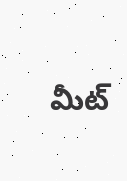మీట్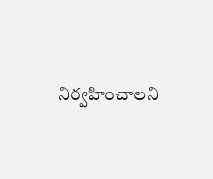నిర్వహించాలని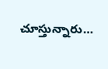చూస్తున్నారు…